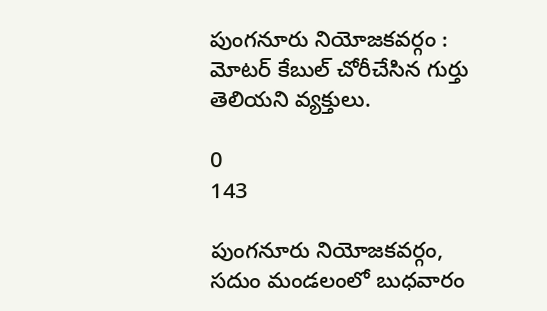పుంగనూరు నియోజకవర్గం : మోటర్ కేబుల్ చోరీచేసిన గుర్తు తెలియని వ్యక్తులు.

0
143

పుంగనూరు నియోజకవర్గం, సదుం మండలంలో బుధవారం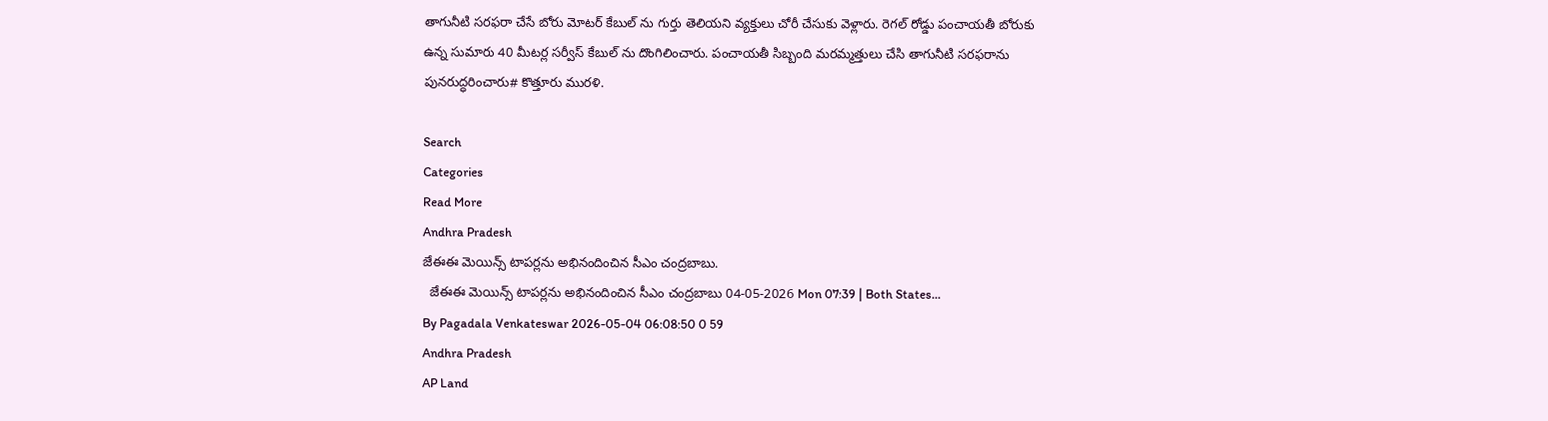తాగునీటి సరఫరా చేసే బోరు మోటర్ కేబుల్ ను గుర్తు తెలియని వ్యక్తులు చోరీ చేసుకు వెళ్లారు. రెగల్ రోడ్డు పంచాయతీ బోరుకు ఉన్న సుమారు 40 మీటర్ల సర్వీస్ కేబుల్ ను దొంగిలించారు. పంచాయతీ సిబ్బంది మరమ్మత్తులు చేసి తాగునీటి సరఫరాను పునరుద్ధరించారు# కొత్తూరు మురళి.

Search
Categories
Read More
Andhra Pradesh
జేఈఈ మెయిన్స్ టాపర్లను అభినందించిన సీఎం చంద్రబాబు.
  జేఈఈ మెయిన్స్ టాపర్లను అభినందించిన సీఎం చంద్రబాబు 04-05-2026 Mon 07:39 | Both States...
By Pagadala Venkateswar 2026-05-04 06:08:50 0 59
Andhra Pradesh
AP Land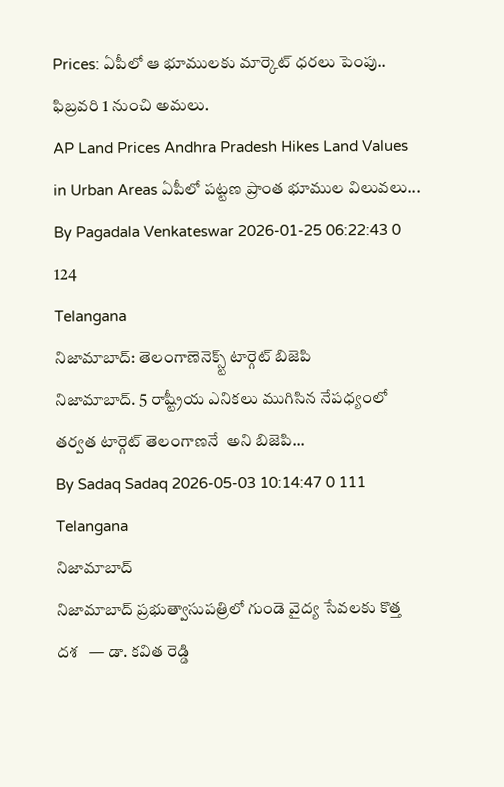Prices: ఏపీలో ఆ భూములకు మార్కెట్ ధరలు పెంపు.. ఫిబ్రవరి 1 నుంచి అమలు.
AP Land Prices Andhra Pradesh Hikes Land Values in Urban Areas ఏపీలో పట్టణ ప్రాంత భూముల విలువలు...
By Pagadala Venkateswar 2026-01-25 06:22:43 0 124
Telangana
నిజామాబాద్: తెలంగాణెనెక్స్ట్ టార్గెట్ బిజెపి
నిజామాబాద్. 5 రాష్ట్రీయ ఎనికలు ముగిసిన నేపధ్యంలో తర్వత టార్గెట్ తెలంగాణనే  అని బిజెపి...
By Sadaq Sadaq 2026-05-03 10:14:47 0 111
Telangana
నిజామాబాద్
నిజామాబాద్ ప్రభుత్వాసుపత్రిలో గుండె వైద్య సేవలకు కొత్త దశ   — డా. కవిత రెడ్డి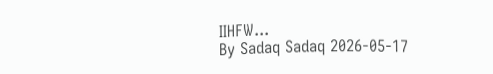IIHFW...
By Sadaq Sadaq 2026-05-17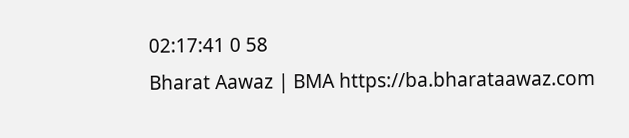02:17:41 0 58
Bharat Aawaz | BMA https://ba.bharataawaz.com